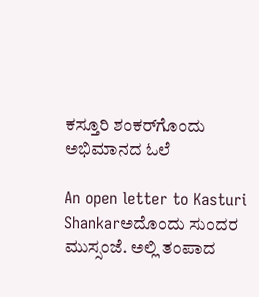ಕಸ್ತೂರಿ ಶಂಕರ್‌ಗೊಂದು ಅಭಿಮಾನದ ಓಲೆ

An open letter to Kasturi Shankarಅದೊಂದು ಸುಂದರ ಮುಸ್ಸಂಜೆ. ಅಲ್ಲಿ ತಂಪಾದ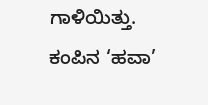ಗಾಳಿಯಿತ್ತು. ಕಂಪಿನ ‘ಹವಾ’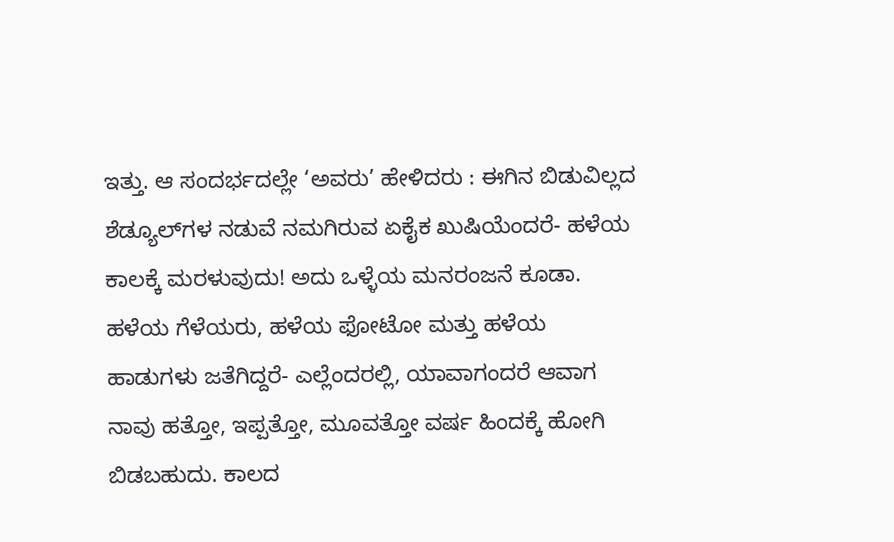ಇತ್ತು. ಆ ಸಂದರ್ಭದಲ್ಲೇ ‘ಅವರು’ ಹೇಳಿದರು : ಈಗಿನ ಬಿಡುವಿಲ್ಲದ ಶೆಡ್ಯೂಲ್‌ಗಳ ನಡುವೆ ನಮಗಿರುವ ಏಕೈಕ ಖುಷಿಯೆಂದರೆ- ಹಳೆಯ ಕಾಲಕ್ಕೆ ಮರಳುವುದು! ಅದು ಒಳ್ಳೆಯ ಮನರಂಜನೆ ಕೂಡಾ. ಹಳೆಯ ಗೆಳೆಯರು, ಹಳೆಯ ಫೋಟೋ ಮತ್ತು ಹಳೆಯ ಹಾಡುಗಳು ಜತೆಗಿದ್ದರೆ- ಎಲ್ಲೆಂದರಲ್ಲಿ, ಯಾವಾಗಂದರೆ ಆವಾಗ ನಾವು ಹತ್ತೋ, ಇಪ್ಪತ್ತೋ, ಮೂವತ್ತೋ ವರ್ಷ ಹಿಂದಕ್ಕೆ ಹೋಗಿ ಬಿಡಬಹುದು. ಕಾಲದ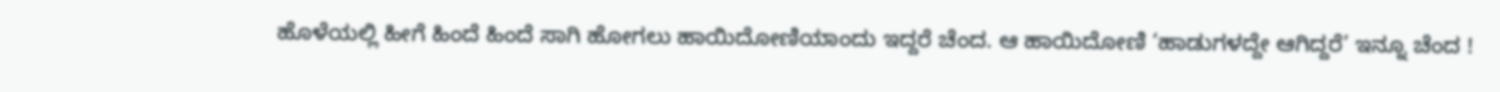ಹೊಳೆಯಲ್ಲಿ ಹೀಗೆ ಹಿಂದೆ ಹಿಂದೆ ಸಾಗಿ ಹೋಗಲು ಹಾಯಿದೋಣಿಯಾಂದು ಇದ್ದರೆ ಚೆಂದ. ಆ ಹಾಯಿದೋಣಿ ‘ಹಾಡುಗಳದ್ದೇ ಆಗಿದ್ದರೆ’ ಇನ್ನೂ ಚೆಂದ !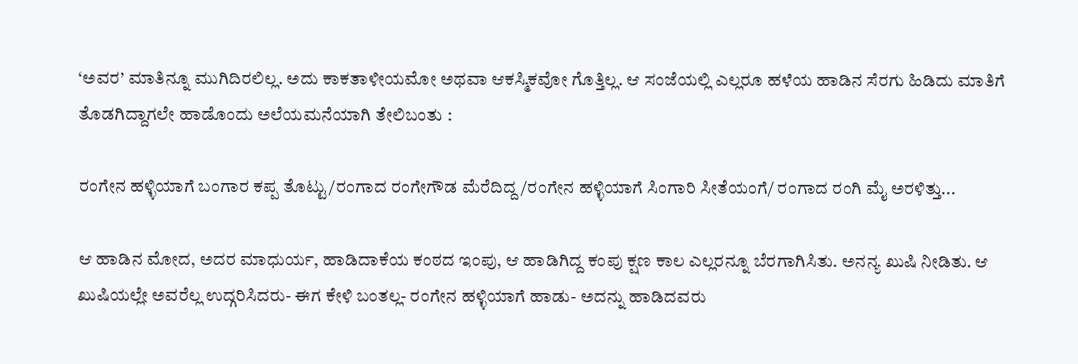‘ಅವರ’ ಮಾತಿನ್ನೂ ಮುಗಿದಿರಲಿಲ್ಲ. ಅದು ಕಾಕತಾಳೀಯಮೋ ಅಥವಾ ಆಕಸ್ಮಿಕವೋ ಗೊತ್ತಿಲ್ಲ. ಆ ಸಂಜೆಯಲ್ಲಿ ಎಲ್ಲರೂ ಹಳೆಯ ಹಾಡಿನ ಸೆರಗು ಹಿಡಿದು ಮಾತಿಗೆ ತೊಡಗಿದ್ದಾಗಲೇ ಹಾಡೊಂದು ಅಲೆಯಮನೆಯಾಗಿ ತೇಲಿಬಂತು :

ರಂಗೇನ ಹಳ್ಳಿಯಾಗೆ ಬಂಗಾರ ಕಪ್ಪ ತೊಟ್ಟು/ರಂಗಾದ ರಂಗೇಗೌಡ ಮೆರೆದಿದ್ದ/ರಂಗೇನ ಹಳ್ಳಿಯಾಗೆ ಸಿಂಗಾರಿ ಸೀತೆಯಂಗೆ/ ರಂಗಾದ ರಂಗಿ ಮೈ ಅರಳಿತ್ತು...

ಆ ಹಾಡಿನ ಮೋದ, ಅದರ ಮಾಧುರ್ಯ, ಹಾಡಿದಾಕೆಯ ಕಂಠದ ಇಂಪು, ಆ ಹಾಡಿಗಿದ್ದ ಕಂಪು ಕ್ಷಣ ಕಾಲ ಎಲ್ಲರನ್ನೂ ಬೆರಗಾಗಿಸಿತು. ಅನನ್ಯ ಖುಷಿ ನೀಡಿತು. ಆ ಖುಷಿಯಲ್ಲೇ ಅವರೆಲ್ಲ ಉದ್ಗರಿಸಿದರು- ಈಗ ಕೇಳಿ ಬಂತಲ್ಲ- ರಂಗೇನ ಹಳ್ಳಿಯಾಗೆ ಹಾಡು- ಅದನ್ನು ಹಾಡಿದವರು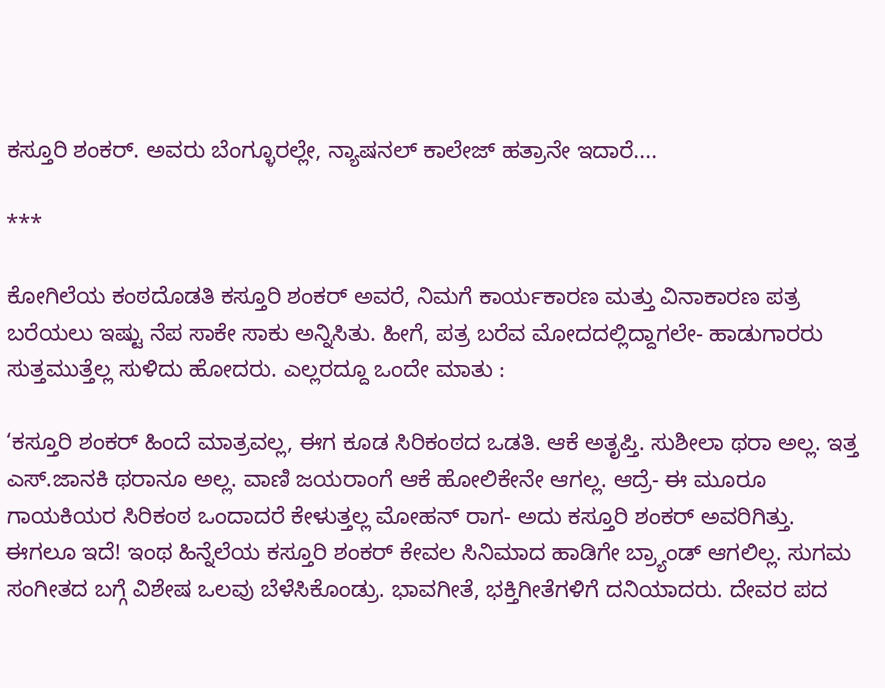ಕಸ್ತೂರಿ ಶಂಕರ್‌. ಅವರು ಬೆಂಗ್ಳೂರಲ್ಲೇ, ನ್ಯಾಷನಲ್‌ ಕಾಲೇಜ್‌ ಹತ್ರಾನೇ ಇದಾರೆ....

***

ಕೋಗಿಲೆಯ ಕಂಠದೊಡತಿ ಕಸ್ತೂರಿ ಶಂಕರ್‌ ಅವರೆ, ನಿಮಗೆ ಕಾರ್ಯಕಾರಣ ಮತ್ತು ವಿನಾಕಾರಣ ಪತ್ರ ಬರೆಯಲು ಇಷ್ಟು ನೆಪ ಸಾಕೇ ಸಾಕು ಅನ್ನಿಸಿತು. ಹೀಗೆ, ಪತ್ರ ಬರೆವ ಮೋದದಲ್ಲಿದ್ದಾಗಲೇ- ಹಾಡುಗಾರರು ಸುತ್ತಮುತ್ತೆಲ್ಲ ಸುಳಿದು ಹೋದರು. ಎಲ್ಲರದ್ದೂ ಒಂದೇ ಮಾತು :

‘ಕಸ್ತೂರಿ ಶಂಕರ್‌ ಹಿಂದೆ ಮಾತ್ರವಲ್ಲ, ಈಗ ಕೂಡ ಸಿರಿಕಂಠದ ಒಡತಿ. ಆಕೆ ಅತೃಪ್ತಿ. ಸುಶೀಲಾ ಥರಾ ಅಲ್ಲ. ಇತ್ತ ಎಸ್‌.ಜಾನಕಿ ಥರಾನೂ ಅಲ್ಲ. ವಾಣಿ ಜಯರಾಂಗೆ ಆಕೆ ಹೋಲಿಕೇನೇ ಆಗಲ್ಲ. ಆದ್ರೆ- ಈ ಮೂರೂ ಗಾಯಕಿಯರ ಸಿರಿಕಂಠ ಒಂದಾದರೆ ಕೇಳುತ್ತಲ್ಲ ಮೋಹನ್‌ ರಾಗ- ಅದು ಕಸ್ತೂರಿ ಶಂಕರ್‌ ಅವರಿಗಿತ್ತು. ಈಗಲೂ ಇದೆ! ಇಂಥ ಹಿನ್ನೆಲೆಯ ಕಸ್ತೂರಿ ಶಂಕರ್‌ ಕೇವಲ ಸಿನಿಮಾದ ಹಾಡಿಗೇ ಬ್ರ್ಯಾಂಡ್‌ ಆಗಲಿಲ್ಲ. ಸುಗಮ ಸಂಗೀತದ ಬಗ್ಗೆ ವಿಶೇಷ ಒಲವು ಬೆಳೆಸಿಕೊಂಡ್ರು. ಭಾವಗೀತೆ, ಭಕ್ತಿಗೀತೆಗಳಿಗೆ ದನಿಯಾದರು. ದೇವರ ಪದ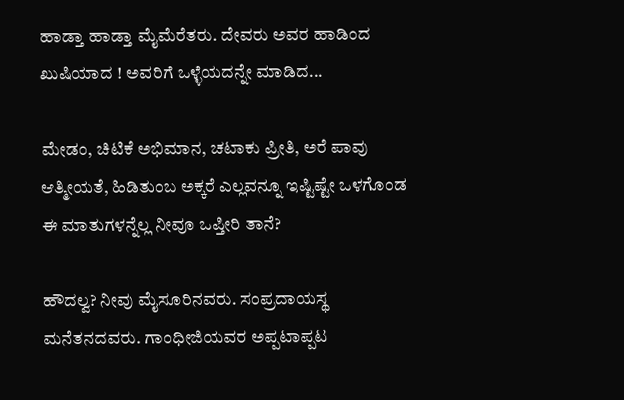ಹಾಡ್ತಾ ಹಾಡ್ತಾ ಮೈಮೆರೆತರು. ದೇವರು ಅವರ ಹಾಡಿಂದ ಖುಷಿಯಾದ ! ಅವರಿಗೆ ಒಳ್ಳೆಯದನ್ನೇ ಮಾಡಿದ...

ಮೇಡಂ, ಚಿಟಿಕೆ ಅಭಿಮಾನ, ಚಟಾಕು ಪ್ರೀತಿ, ಅರೆ ಪಾವು ಆತ್ಮೀಯತೆ, ಹಿಡಿತುಂಬ ಅಕ್ಕರೆ ಎಲ್ಲವನ್ನೂ ಇಷ್ಟಿಷ್ಟೇ ಒಳಗೊಂಡ ಈ ಮಾತುಗಳನ್ನೆಲ್ಲ ನೀವೂ ಒಪ್ತೀರಿ ತಾನೆ?

ಹೌದಲ್ವ? ನೀವು ಮೈಸೂರಿನವರು. ಸಂಪ್ರದಾಯಸ್ಥ ಮನೆತನದವರು. ಗಾಂಧೀಜಿಯವರ ಅಪ್ಪಟಾಪ್ಪಟ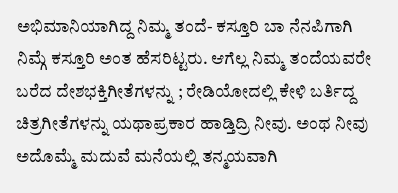ಅಭಿಮಾನಿಯಾಗಿದ್ದ ನಿಮ್ಮ ತಂದೆ- ಕಸ್ತೂರಿ ಬಾ ನೆನಪಿಗಾಗಿ ನಿಮ್ಗೆ ಕಸ್ತೂರಿ ಅಂತ ಹೆಸರಿಟ್ಟರು. ಆಗೆಲ್ಲ ನಿಮ್ಮ ತಂದೆಯವರೇ ಬರೆದ ದೇಶಭಕ್ತಿಗೀತೆಗಳನ್ನು ; ರೇಡಿಯೋದಲ್ಲಿ ಕೇಳಿ ಬರ್ತಿದ್ದ ಚಿತ್ರಗೀತೆಗಳನ್ನು ಯಥಾಪ್ರಕಾರ ಹಾಡ್ತಿದ್ರಿ ನೀವು. ಅಂಥ ನೀವು ಅದೊಮ್ಮೆ ಮದುವೆ ಮನೆಯಲ್ಲಿ ತನ್ಮಯವಾಗಿ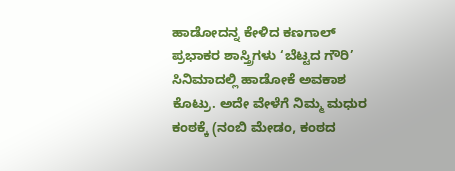ಹಾಡೋದನ್ನ ಕೇಳಿದ ಕಣಗಾಲ್‌ ಪ್ರಭಾಕರ ಶಾಸ್ತ್ರಿಗಳು ‘ಬೆಟ್ಟದ ಗೌರಿ’ ಸಿನಿಮಾದಲ್ಲಿ ಹಾಡೋಕೆ ಅವಕಾಶ ಕೊಟ್ರು. ಅದೇ ವೇಳೆಗೆ ನಿಮ್ಮ ಮಧುರ ಕಂಠಕ್ಕೆ (ನಂಬಿ ಮೇಡಂ, ಕಂಠದ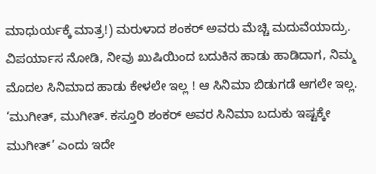ಮಾಧುರ್ಯಕ್ಕೆ ಮಾತ್ರ!) ಮರುಳಾದ ಶಂಕರ್‌ ಅವರು ಮೆಚ್ಚಿ ಮದುವೆಯಾದ್ರು. ವಿಪರ್ಯಾಸ ನೋಡಿ, ನೀವು ಖುಷಿಯಿಂದ ಬದುಕಿನ ಹಾಡು ಹಾಡಿದಾಗ, ನಿಮ್ಮ ಮೊದಲ ಸಿನಿಮಾದ ಹಾಡು ಕೇಳಲೇ ಇಲ್ಲ ! ಆ ಸಿನಿಮಾ ಬಿಡುಗಡೆ ಆಗಲೇ ಇಲ್ಲ. ‘ಮುಗೀತ್‌, ಮುಗೀತ್‌. ಕಸ್ತೂರಿ ಶಂಕರ್‌ ಅವರ ಸಿನಿಮಾ ಬದುಕು ಇಷ್ಟಕ್ಕೇ ಮುಗೀತ್‌’ ಎಂದು ಇದೇ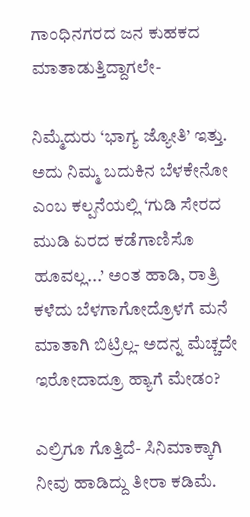ಗಾಂಧಿನಗರದ ಜನ ಕುಹಕದ ಮಾತಾಡುತ್ತಿದ್ದಾಗಲೇ-

ನಿಮ್ಮೆದುರು ‘ಭಾಗ್ಯ ಜ್ಯೋತಿ’ ಇತ್ತು. ಅದು ನಿಮ್ಮ ಬದುಕಿನ ಬೆಳಕೇನೋ ಎಂಬ ಕಲ್ಪನೆಯಲ್ಲಿ ‘ಗುಡಿ ಸೇರದ ಮುಡಿ ಏರದ ಕಡೆಗಾಣಿಸೊ ಹೂವಲ್ಲ...’ ಅಂತ ಹಾಡಿ, ರಾತ್ರಿ ಕಳೆದು ಬೆಳಗಾಗೋದ್ರೊಳಗೆ ಮನೆ ಮಾತಾಗಿ ಬಿಟ್ರಿಲ್ಲ- ಅದನ್ನ ಮೆಚ್ಚದೇ ಇರೋದಾದ್ರೂ ಹ್ಯಾಗೆ ಮೇಡಂ?

ಎಲ್ರಿಗೂ ಗೊತ್ತಿದೆ- ಸಿನಿಮಾಕ್ಕಾಗಿ ನೀವು ಹಾಡಿದ್ದು ತೀರಾ ಕಡಿಮೆ.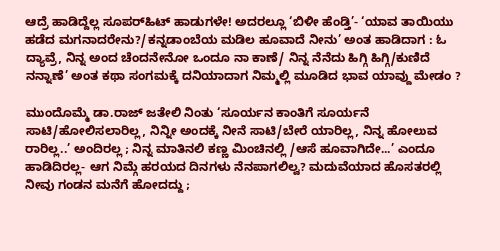ಆದ್ರೆ ಹಾಡಿದ್ದೆಲ್ಲ ಸೂಪರ್‌ಹಿಟ್‌ ಹಾಡುಗಳೇ! ಅದರಲ್ಲೂ ‘ಬಿಳೀ ಹೆಂಡ್ತಿ’- ‘ಯಾವ ತಾಯಿಯು ಹಡೆದ ಮಗನಾದರೇನು?/ಕನ್ನಡಾಂಬೆಯ ಮಡಿಲ ಹೂವಾದೆ ನೀನು’ ಅಂತ ಹಾಡಿದಾಗ : ಓ ದ್ಯಾವ್ರೆ, ನಿನ್ನ ಅಂದ ಚೆಂದನೇನೋ ಒಂದೂ ನಾ ಕಾಣೆ/ ನಿನ್ನ ನೆನೆದು ಹಿಗ್ಗಿ ಹಿಗ್ಗಿ/ಕುಣಿದೆ ನನ್ನಾಣೆ’ ಅಂತ ಕಥಾ ಸಂಗಮಕ್ಕೆ ದನಿಯಾದಾಗ ನಿಮ್ಮಲ್ಲಿ ಮೂಡಿದ ಭಾವ ಯಾವ್ದು ಮೇಡಂ ?

ಮುಂದೊಮ್ಮೆ ಡಾ.ರಾಜ್‌ ಜತೇಲಿ ನಿಂತು ‘ಸೂರ್ಯನ ಕಾಂತಿಗೆ ಸೂರ್ಯನೆ ಸಾಟಿ/ಹೋಲಿಸಲಾರಿಲ್ಲ, ನಿನ್ನೀ ಅಂದಕ್ಕೆ ನೀನೆ ಸಾಟಿ/ಬೇರೆ ಯಾರಿಲ್ಲ, ನಿನ್ನ ಹೋಲುವ ರಾರಿಲ್ಲ..’ ಅಂದಿರಲ್ಲ ; ನಿನ್ನ ಮಾತಿನಲಿ ಕಣ್ಣ ಮಿಂಚಿನಲ್ಲಿ /ಆಸೆ ಹೂವಾಗಿದೇ...’ ಎಂದೂ ಹಾಡಿದಿರಲ್ಲ- ಆಗ ನಿಮ್ಗೆ ಹರಯದ ದಿನಗಳು ನೆನಪಾಗಲಿಲ್ವ? ಮದುವೆಯಾದ ಹೊಸತರಲ್ಲಿ ನೀವು ಗಂಡನ ಮನೆಗೆ ಹೋದದ್ದು ;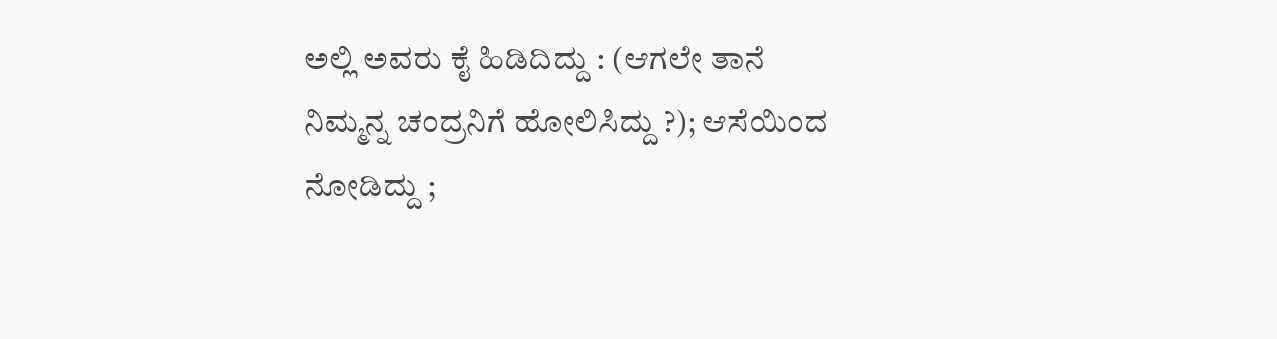ಅಲ್ಲಿ ಅವರು ಕೈ ಹಿಡಿದಿದ್ದು : (ಆಗಲೇ ತಾನೆ ನಿಮ್ಮನ್ನ ಚಂದ್ರನಿಗೆ ಹೋಲಿಸಿದ್ದು ?); ಆಸೆಯಿಂದ ನೋಡಿದ್ದು ;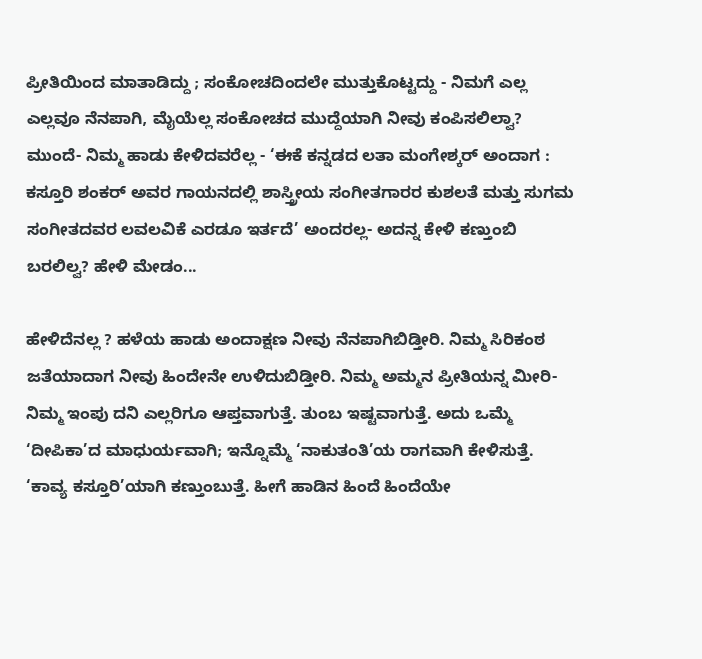ಪ್ರೀತಿಯಿಂದ ಮಾತಾಡಿದ್ದು ; ಸಂಕೋಚದಿಂದಲೇ ಮುತ್ತುಕೊಟ್ಟದ್ದು - ನಿಮಗೆ ಎಲ್ಲ ಎಲ್ಲವೂ ನೆನಪಾಗಿ, ಮೈಯೆಲ್ಲ ಸಂಕೋಚದ ಮುದ್ದೆಯಾಗಿ ನೀವು ಕಂಪಿಸಲಿಲ್ವಾ? ಮುಂದೆ- ನಿಮ್ಮ ಹಾಡು ಕೇಳಿದವರೆಲ್ಲ - ‘ಈಕೆ ಕನ್ನಡದ ಲತಾ ಮಂಗೇಶ್ಕರ್‌ ಅಂದಾಗ : ಕಸ್ತೂರಿ ಶಂಕರ್‌ ಅವರ ಗಾಯನದಲ್ಲಿ ಶಾಸ್ತ್ರೀಯ ಸಂಗೀತಗಾರರ ಕುಶಲತೆ ಮತ್ತು ಸುಗಮ ಸಂಗೀತದವರ ಲವಲವಿಕೆ ಎರಡೂ ಇರ್ತದೆ’ ಅಂದರಲ್ಲ- ಅದನ್ನ ಕೇಳಿ ಕಣ್ತುಂಬಿ ಬರಲಿಲ್ವ? ಹೇಳಿ ಮೇಡಂ...

ಹೇಳಿದೆನಲ್ಲ ? ಹಳೆಯ ಹಾಡು ಅಂದಾಕ್ಷಣ ನೀವು ನೆನಪಾಗಿಬಿಡ್ತೀರಿ. ನಿಮ್ಮ ಸಿರಿಕಂಠ ಜತೆಯಾದಾಗ ನೀವು ಹಿಂದೇನೇ ಉಳಿದುಬಿಡ್ತೀರಿ. ನಿಮ್ಮ ಅಮ್ಮನ ಪ್ರೀತಿಯನ್ನ ಮೀರಿ- ನಿಮ್ಮ ಇಂಪು ದನಿ ಎಲ್ಲರಿಗೂ ಆಪ್ತವಾಗುತ್ತೆ. ತುಂಬ ಇಷ್ಟವಾಗುತ್ತೆ. ಅದು ಒಮ್ಮೆ ‘ದೀಪಿಕಾ’ದ ಮಾಧುರ್ಯವಾಗಿ; ಇನ್ನೊಮ್ಮೆ ‘ನಾಕುತಂತಿ’ಯ ರಾಗವಾಗಿ ಕೇಳಿಸುತ್ತೆ. ‘ಕಾವ್ಯ ಕಸ್ತೂರಿ’ಯಾಗಿ ಕಣ್ತುಂಬುತ್ತೆ. ಹೀಗೆ ಹಾಡಿನ ಹಿಂದೆ ಹಿಂದೆಯೇ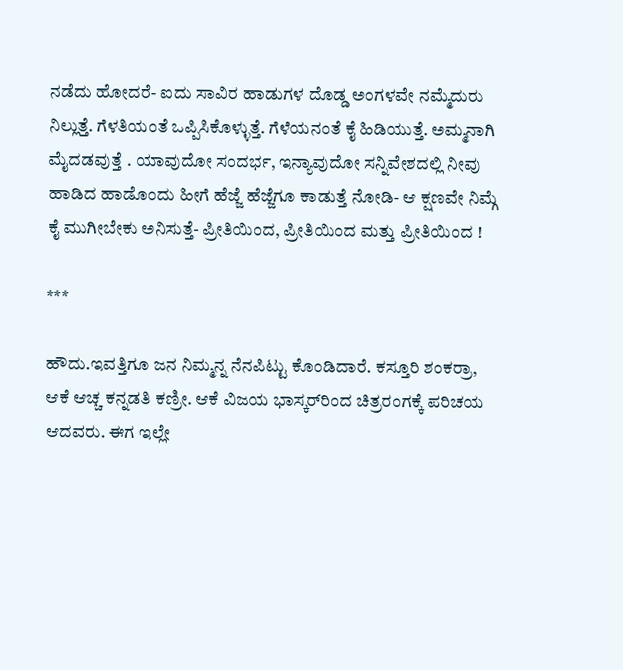ನಡೆದು ಹೋದರೆ- ಐದು ಸಾವಿರ ಹಾಡುಗಳ ದೊಡ್ಡ ಅಂಗಳವೇ ನಮ್ಮೆದುರು ನಿಲ್ಲುತ್ತೆ. ಗೆಳತಿಯಂತೆ ಒಪ್ಪಿಸಿಕೊಳ್ಳುತ್ತೆ. ಗೆಳೆಯನಂತೆ ಕೈ ಹಿಡಿಯುತ್ತೆ. ಅಮ್ಮನಾಗಿ ಮೈದಡವುತ್ತೆ . ಯಾವುದೋ ಸಂದರ್ಭ, ಇನ್ಯಾವುದೋ ಸನ್ನಿವೇಶದಲ್ಲಿ ನೀವು ಹಾಡಿದ ಹಾಡೊಂದು ಹೀಗೆ ಹೆಜ್ಜೆ ಹೆಜ್ಜೆಗೂ ಕಾಡುತ್ತೆ ನೋಡಿ- ಆ ಕ್ಷಣವೇ ನಿಮ್ಗೆ ಕೈ ಮುಗೀಬೇಕು ಅನಿಸುತ್ತೆ- ಪ್ರೀತಿಯಿಂದ, ಪ್ರೀತಿಯಿಂದ ಮತ್ತು ಪ್ರೀತಿಯಿಂದ !

***

ಹೌದು.ಇವತ್ತಿಗೂ ಜನ ನಿಮ್ಮನ್ನ ನೆನಪಿಟ್ಟು ಕೊಂಡಿದಾರೆ. ಕಸ್ತೂರಿ ಶಂಕರ್ರಾ, ಆಕೆ ಆಚ್ಚ ಕನ್ನಡತಿ ಕಣ್ರೀ. ಆಕೆ ವಿಜಯ ಭಾಸ್ಕರ್‌ರಿಂದ ಚಿತ್ರರಂಗಕ್ಕೆ ಪರಿಚಯ ಆದವರು. ಈಗ ಇಲ್ಲೇ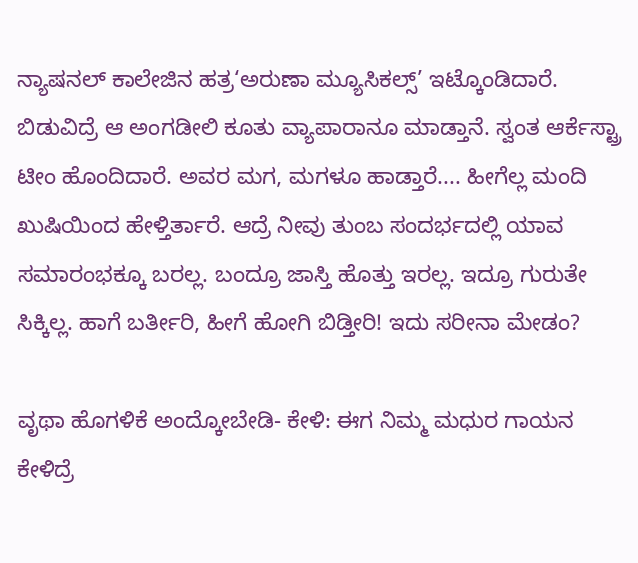ನ್ಯಾಷನಲ್‌ ಕಾಲೇಜಿನ ಹತ್ರ‘ಅರುಣಾ ಮ್ಯೂಸಿಕಲ್ಸ್‌’ ಇಟ್ಕೊಂಡಿದಾರೆ. ಬಿಡುವಿದ್ರೆ ಆ ಅಂಗಡೀಲಿ ಕೂತು ವ್ಯಾಪಾರಾನೂ ಮಾಡ್ತಾನೆ. ಸ್ವಂತ ಆರ್ಕೆಸ್ಟ್ರಾ ಟೀಂ ಹೊಂದಿದಾರೆ. ಅವರ ಮಗ, ಮಗಳೂ ಹಾಡ್ತಾರೆ.... ಹೀಗೆಲ್ಲ ಮಂದಿ ಖುಷಿಯಿಂದ ಹೇಳ್ತಿರ್ತಾರೆ. ಆದ್ರೆ ನೀವು ತುಂಬ ಸಂದರ್ಭದಲ್ಲಿ ಯಾವ ಸಮಾರಂಭಕ್ಕೂ ಬರಲ್ಲ. ಬಂದ್ರೂ ಜಾಸ್ತಿ ಹೊತ್ತು ಇರಲ್ಲ. ಇದ್ರೂ ಗುರುತೇ ಸಿಕ್ಕಿಲ್ಲ. ಹಾಗೆ ಬರ್ತೀರಿ, ಹೀಗೆ ಹೋಗಿ ಬಿಡ್ತೀರಿ! ಇದು ಸರೀನಾ ಮೇಡಂ?

ವೃಥಾ ಹೊಗಳಿಕೆ ಅಂದ್ಕೋಬೇಡಿ- ಕೇಳಿ: ಈಗ ನಿಮ್ಮ ಮಧುರ ಗಾಯನ ಕೇಳಿದ್ರೆ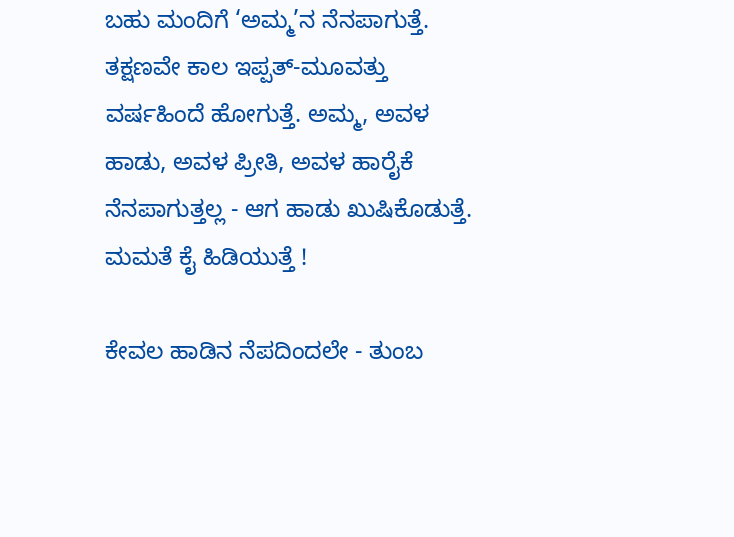ಬಹು ಮಂದಿಗೆ ‘ಅಮ್ಮ’ನ ನೆನಪಾಗುತ್ತೆ. ತಕ್ಷಣವೇ ಕಾಲ ಇಪ್ಪತ್‌-ಮೂವತ್ತು ವರ್ಷಹಿಂದೆ ಹೋಗುತ್ತೆ. ಅಮ್ಮ, ಅವಳ ಹಾಡು, ಅವಳ ಪ್ರೀತಿ, ಅವಳ ಹಾರೈಕೆ ನೆನಪಾಗುತ್ತಲ್ಲ - ಆಗ ಹಾಡು ಖುಷಿಕೊಡುತ್ತೆ. ಮಮತೆ ಕೈ ಹಿಡಿಯುತ್ತೆ !

ಕೇವಲ ಹಾಡಿನ ನೆಪದಿಂದಲೇ - ತುಂಬ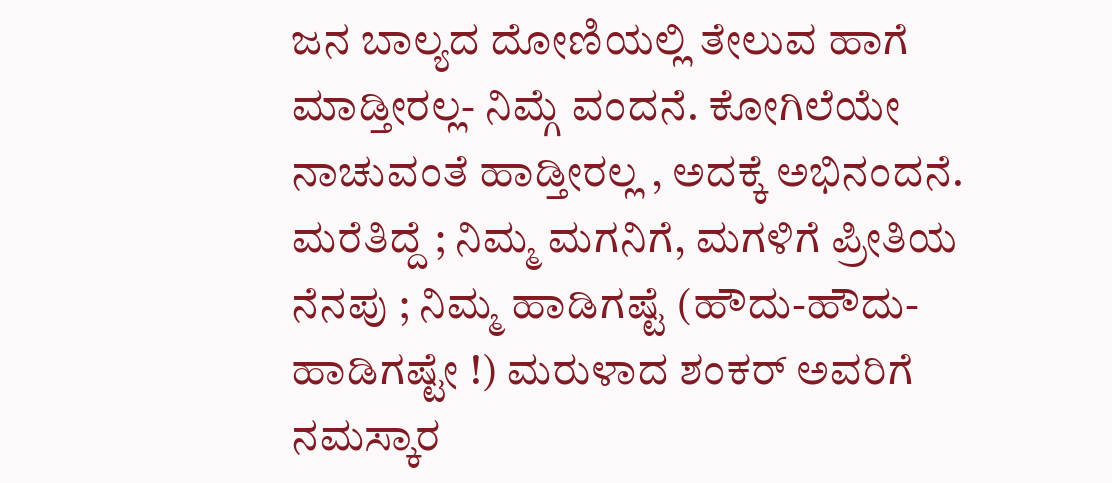ಜನ ಬಾಲ್ಯದ ದೋಣಿಯಲ್ಲಿ ತೇಲುವ ಹಾಗೆ ಮಾಡ್ತೀರಲ್ಲ- ನಿಮ್ಗೆ ವಂದನೆ. ಕೋಗಿಲೆಯೇ ನಾಚುವಂತೆ ಹಾಡ್ತೀರಲ್ಲ , ಅದಕ್ಕೆ ಅಭಿನಂದನೆ. ಮರೆತಿದ್ದೆ ; ನಿಮ್ಮ ಮಗನಿಗೆ, ಮಗಳಿಗೆ ಪ್ರೀತಿಯ ನೆನಪು ; ನಿಮ್ಮ ಹಾಡಿಗಷ್ಟೆ (ಹೌದು-ಹೌದು-ಹಾಡಿಗಷ್ಟೇ !) ಮರುಳಾದ ಶಂಕರ್‌ ಅವರಿಗೆ ನಮಸ್ಕಾರ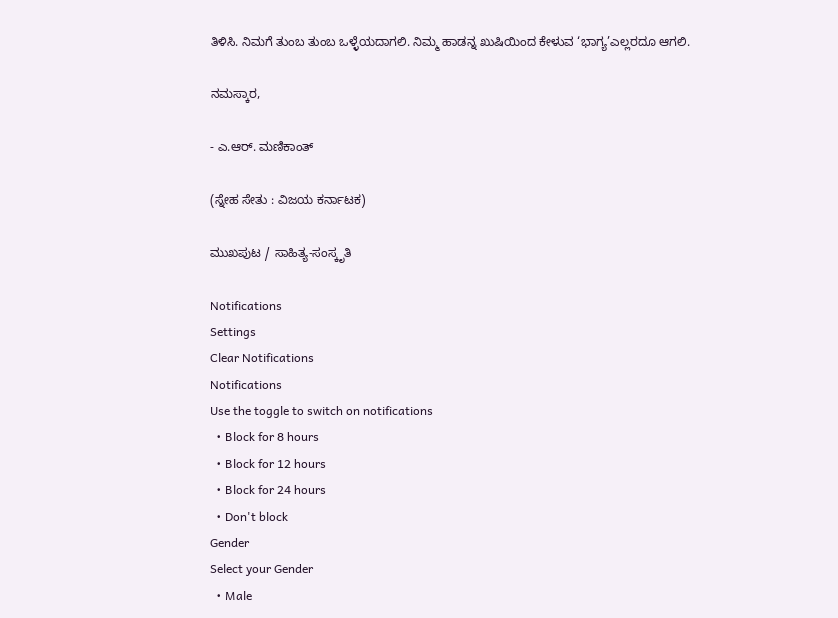ತಿಳಿಸಿ. ನಿಮಗೆ ತುಂಬ ತುಂಬ ಒಳ್ಳೆಯದಾಗಲಿ. ನಿಮ್ಮ ಹಾಡನ್ನ ಖುಷಿಯಿಂದ ಕೇಳುವ ‘ಭಾಗ್ಯ’ಎಲ್ಲರದೂ ಆಗಲಿ.

ನಮಸ್ಕಾರ,

- ಎ.ಆರ್‌. ಮಣಿಕಾಂತ್‌

(ಸ್ನೇಹ ಸೇತು : ವಿಜಯ ಕರ್ನಾಟಕ)

ಮುಖಪುಟ / ಸಾಹಿತ್ಯ-ಸಂಸ್ಕೃತಿ

Notifications
Settings
Clear Notifications
Notifications
Use the toggle to switch on notifications
  • Block for 8 hours
  • Block for 12 hours
  • Block for 24 hours
  • Don't block
Gender
Select your Gender
  • Male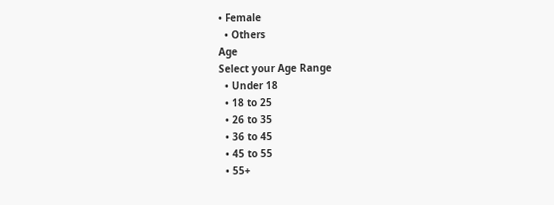• Female
  • Others
Age
Select your Age Range
  • Under 18
  • 18 to 25
  • 26 to 35
  • 36 to 45
  • 45 to 55
  • 55+